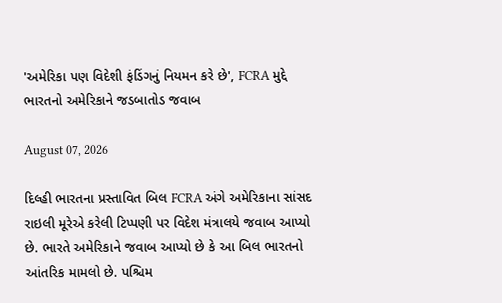'અમેરિકા પણ વિદેશી ફંડિંગનું નિયમન કરે છે', FCRA મુદ્દે ભારતનો અમેરિકાને જડબાતોડ જવાબ

August 07, 2026

દિલ્હી ભારતના પ્રસ્તાવિત બિલ FCRA અંગે અમેરિકાના સાંસદ રાઇલી મૂરેએ કરેલી ટિપ્પણી પર વિદેશ મંત્રાલયે જવાબ આપ્યો છે. ભારતે અમેરિકાને જવાબ આપ્યો છે કે આ બિલ ભારતનો આંતરિક મામલો છે. પશ્ચિમ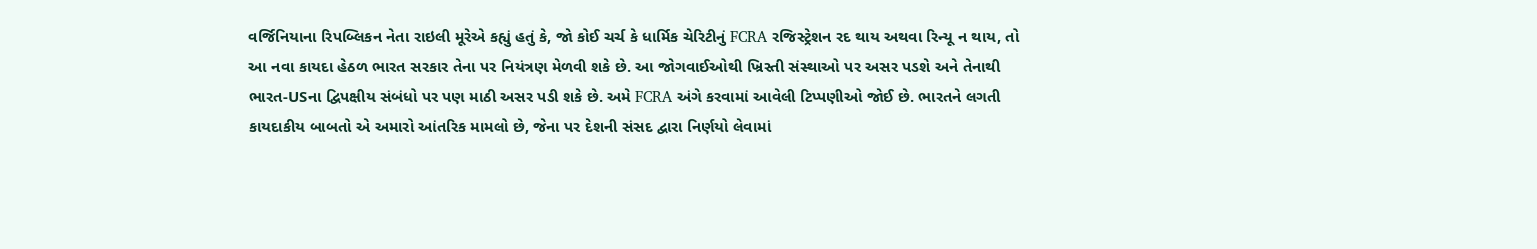વર્જિનિયાના રિપબ્લિકન નેતા રાઇલી મૂરેએ કહ્યું હતું કે, જો કોઈ ચર્ચ કે ધાર્મિક ચેરિટીનું FCRA રજિસ્ટ્રેશન રદ થાય અથવા રિન્યૂ ન થાય, તો આ નવા કાયદા હેઠળ ભારત સરકાર તેના પર નિયંત્રણ મેળવી શકે છે. આ જોગવાઈઓથી ખ્રિસ્તી સંસ્થાઓ પર અસર પડશે અને તેનાથી ભારત-USના દ્વિપક્ષીય સંબંધો પર પણ માઠી અસર પડી શકે છે. અમે FCRA અંગે કરવામાં આવેલી ટિપ્પણીઓ જોઈ છે. ભારતને લગતી કાયદાકીય બાબતો એ અમારો આંતરિક મામલો છે, જેના પર દેશની સંસદ દ્વારા નિર્ણયો લેવામાં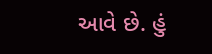આવે છે. હું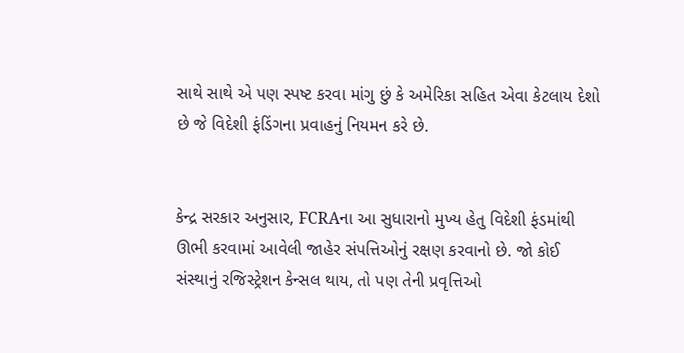સાથે સાથે એ પણ સ્પષ્ટ કરવા માંગુ છું કે અમેરિકા સહિત એવા કેટલાય દેશો છે જે વિદેશી ફંડિંગના પ્રવાહનું નિયમન કરે છે.


કેન્દ્ર સરકાર અનુસાર, FCRAના આ સુધારાનો મુખ્ય હેતુ વિદેશી ફંડમાંથી ઊભી કરવામાં આવેલી જાહેર સંપત્તિઓનું રક્ષણ કરવાનો છે. જો કોઈ સંસ્થાનું રજિસ્ટ્રેશન કેન્સલ થાય, તો પણ તેની પ્રવૃત્તિઓ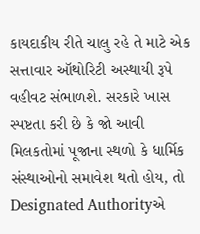કાયદાકીય રીતે ચાલુ રહે તે માટે એક સત્તાવાર ઑથોરિટી અસ્થાયી રૂપે વહીવટ સંભાળશે. સરકારે ખાસ સ્પષ્ટતા કરી છે કે જો આવી મિલકતોમાં પૂજાના સ્થળો કે ધાર્મિક સંસ્થાઓનો સમાવેશ થતો હોય, તો Designated Authorityએ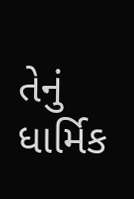તેનું ધાર્મિક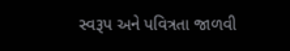સ્વરૂપ અને પવિત્રતા જાળવી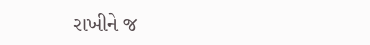રાખીને જ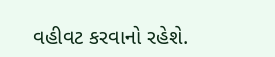વહીવટ કરવાનો રહેશે.